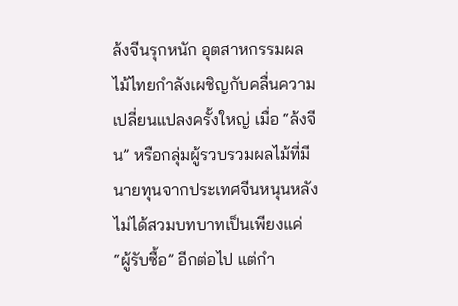ล้งจีนรุกหนัก อุตสาหกรรมผลไม้ไทยกำลังเผชิญกับคลื่นความเปลี่ยนแปลงครั้งใหญ่ เมื่อ “ล้งจีน” หรือกลุ่มผู้รวบรวมผลไม้ที่มีนายทุนจากประเทศจีนหนุนหลัง ไม่ได้สวมบทบาทเป็นเพียงแค่ “ผู้รับซื้อ” อีกต่อไป แต่กำ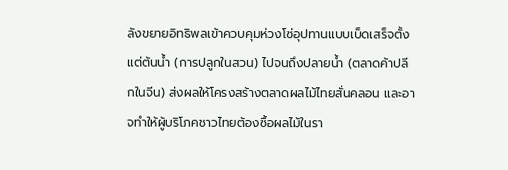ลังขยายอิทธิพลเข้าควบคุมห่วงโซ่อุปทานแบบเบ็ดเสร็จตั้งแต่ต้นน้ำ (การปลูกในสวน) ไปจนถึงปลายน้ำ (ตลาดค้าปลีกในจีน) ส่งผลให้โครงสร้างตลาดผลไม้ไทยสั่นคลอน และอาจทำให้ผู้บริโภคชาวไทยต้องซื้อผลไม้ในรา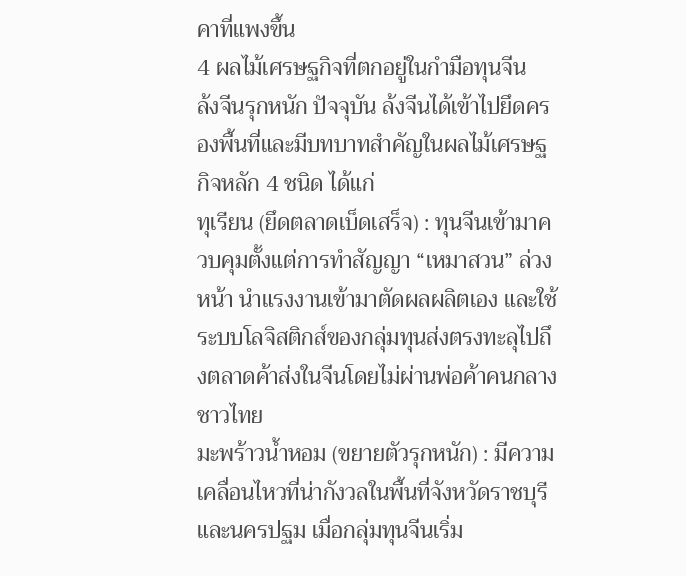คาที่แพงขึ้น
4 ผลไม้เศรษฐกิจที่ตกอยู่ในกำมือทุนจีน
ล้งจีนรุกหนัก ปัจจุบัน ล้งจีนได้เข้าไปยึดครองพื้นที่และมีบทบาทสำคัญในผลไม้เศรษฐกิจหลัก 4 ชนิด ได้แก่
ทุเรียน (ยึดตลาดเบ็ดเสร็จ) : ทุนจีนเข้ามาควบคุมตั้งแต่การทำสัญญา “เหมาสวน” ล่วงหน้า นำแรงงานเข้ามาตัดผลผลิตเอง และใช้ระบบโลจิสติกส์ของกลุ่มทุนส่งตรงทะลุไปถึงตลาดค้าส่งในจีนโดยไม่ผ่านพ่อค้าคนกลางชาวไทย
มะพร้าวน้ำหอม (ขยายตัวรุกหนัก) : มีความเคลื่อนไหวที่น่ากังวลในพื้นที่จังหวัดราชบุรีและนครปฐม เมื่อกลุ่มทุนจีนเริ่ม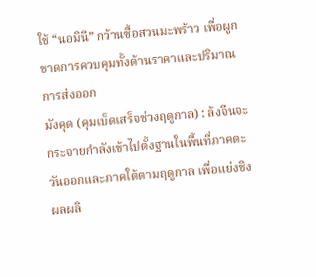ใช้ “นอมินี” กว้านซื้อสวนมะพร้าว เพื่อผูกขาดการควบคุมทั้งด้านราคาและปริมาณการส่งออก
มังคุด (คุมเบ็ดเสร็จช่วงฤดูกาล) : ล้งจีนจะกระจายกำลังเข้าไปตั้งฐานในพื้นที่ภาคตะวันออกและภาคใต้ตามฤดูกาล เพื่อแย่งชิงผลผลิ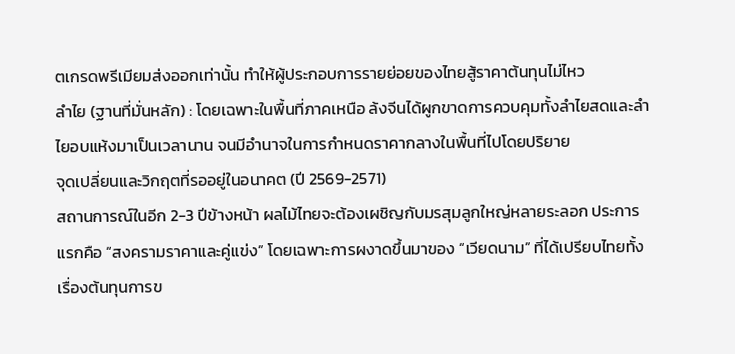ตเกรดพรีเมียมส่งออกเท่านั้น ทำให้ผู้ประกอบการรายย่อยของไทยสู้ราคาต้นทุนไม่ไหว
ลำไย (ฐานที่มั่นหลัก) : โดยเฉพาะในพื้นที่ภาคเหนือ ล้งจีนได้ผูกขาดการควบคุมทั้งลำไยสดและลำไยอบแห้งมาเป็นเวลานาน จนมีอำนาจในการกำหนดราคากลางในพื้นที่ไปโดยปริยาย
จุดเปลี่ยนและวิกฤตที่รออยู่ในอนาคต (ปี 2569-2571)
สถานการณ์ในอีก 2-3 ปีข้างหน้า ผลไม้ไทยจะต้องเผชิญกับมรสุมลูกใหญ่หลายระลอก ประการแรกคือ “สงครามราคาและคู่แข่ง” โดยเฉพาะการผงาดขึ้นมาของ “เวียดนาม” ที่ได้เปรียบไทยทั้งเรื่องต้นทุนการข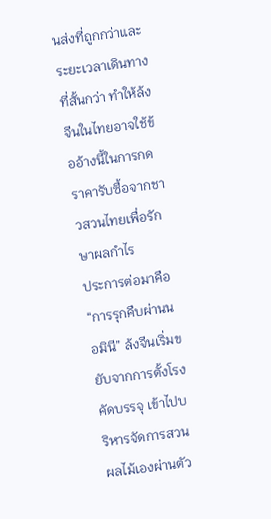นส่งที่ถูกกว่าและระยะเวลาเดินทางที่สั้นกว่า ทำให้ล้งจีนในไทยอาจใช้ข้ออ้างนี้ในการกดราคารับซื้อจากชาวสวนไทยเพื่อรักษาผลกำไร
ประการต่อมาคือ “การรุกคืบผ่านนอมินี” ล้งจีนเริ่มขยับจากการตั้งโรงคัดบรรจุ เข้าไปบริหารจัดการสวนผลไม้เองผ่านตัว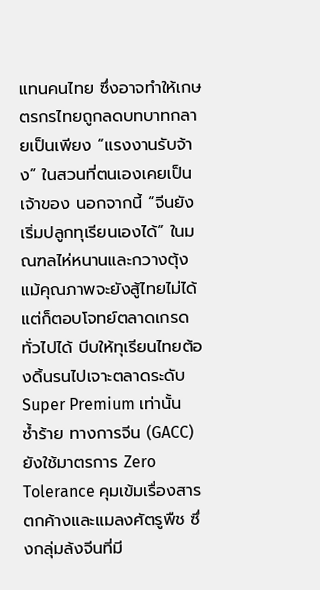แทนคนไทย ซึ่งอาจทำให้เกษตรกรไทยถูกลดบทบาทกลายเป็นเพียง “แรงงานรับจ้าง” ในสวนที่ตนเองเคยเป็นเจ้าของ นอกจากนี้ “จีนยังเริ่มปลูกทุเรียนเองได้” ในมณฑลไห่หนานและกวางตุ้ง แม้คุณภาพจะยังสู้ไทยไม่ได้ แต่ก็ตอบโจทย์ตลาดเกรดทั่วไปได้ บีบให้ทุเรียนไทยต้องดิ้นรนไปเจาะตลาดระดับ Super Premium เท่านั้น
ซ้ำร้าย ทางการจีน (GACC) ยังใช้มาตรการ Zero Tolerance คุมเข้มเรื่องสารตกค้างและแมลงศัตรูพืช ซึ่งกลุ่มล้งจีนที่มี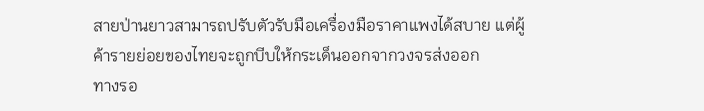สายป่านยาวสามารถปรับตัวรับมือเครื่องมือราคาแพงได้สบาย แต่ผู้ค้ารายย่อยของไทยจะถูกบีบให้กระเด็นออกจากวงจรส่งออก
ทางรอ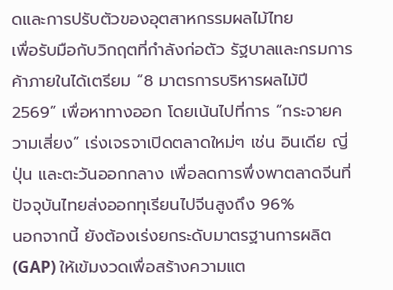ดและการปรับตัวของอุตสาหกรรมผลไม้ไทย
เพื่อรับมือกับวิกฤตที่กำลังก่อตัว รัฐบาลและกรมการค้าภายในได้เตรียม “8 มาตรการบริหารผลไม้ปี 2569” เพื่อหาทางออก โดยเน้นไปที่การ “กระจายความเสี่ยง” เร่งเจรจาเปิดตลาดใหม่ๆ เช่น อินเดีย ญี่ปุ่น และตะวันออกกลาง เพื่อลดการพึ่งพาตลาดจีนที่ปัจจุบันไทยส่งออกทุเรียนไปจีนสูงถึง 96%
นอกจากนี้ ยังต้องเร่งยกระดับมาตรฐานการผลิต (GAP) ให้เข้มงวดเพื่อสร้างความแต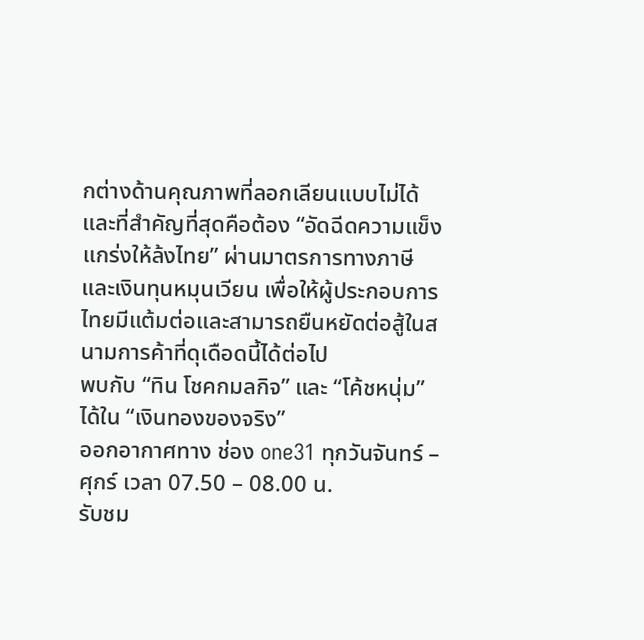กต่างด้านคุณภาพที่ลอกเลียนแบบไม่ได้ และที่สำคัญที่สุดคือต้อง “อัดฉีดความแข็งแกร่งให้ล้งไทย” ผ่านมาตรการทางภาษีและเงินทุนหมุนเวียน เพื่อให้ผู้ประกอบการไทยมีแต้มต่อและสามารถยืนหยัดต่อสู้ในสนามการค้าที่ดุเดือดนี้ได้ต่อไป
พบกับ “ทิน โชคกมลกิจ” และ “โค้ชหนุ่ม” ได้ใน “เงินทองของจริง”
ออกอากาศทาง ช่อง one31 ทุกวันจันทร์ – ศุกร์ เวลา 07.50 – 08.00 น.
รับชม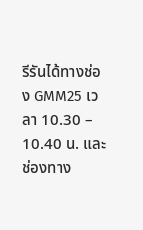รีรันได้ทางช่อง GMM25 เวลา 10.30 – 10.40 น. และช่องทาง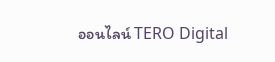ออนไลน์ TERO Digital